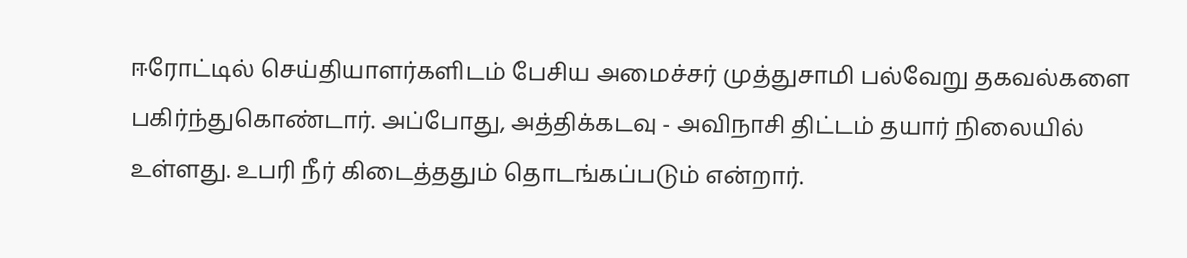ஈரோட்டில் செய்தியாளர்களிடம் பேசிய அமைச்சர் முத்துசாமி பல்வேறு தகவல்களை பகிர்ந்துகொண்டார். அப்போது, அத்திக்கடவு - அவிநாசி திட்டம் தயார் நிலையில் உள்ளது. உபரி நீர் கிடைத்ததும் தொடங்கப்படும் என்றார்.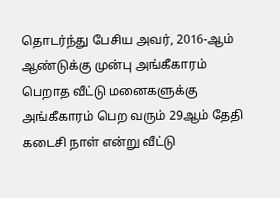தொடர்ந்து பேசிய அவர், 2016-ஆம் ஆண்டுக்கு முன்பு அங்கீகாரம் பெறாத வீட்டு மனைகளுக்கு அங்கீகாரம் பெற வரும் 29ஆம் தேதி கடைசி நாள் என்று வீட்டு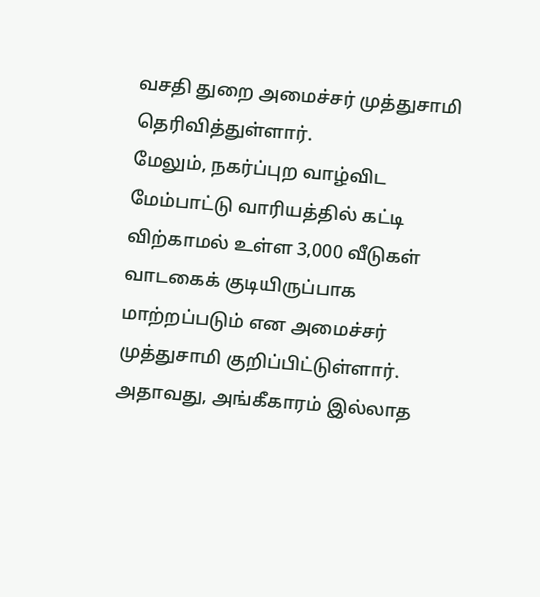வசதி துறை அமைச்சர் முத்துசாமி தெரிவித்துள்ளார்.
மேலும், நகர்ப்புற வாழ்விட மேம்பாட்டு வாரியத்தில் கட்டி விற்காமல் உள்ள 3,000 வீடுகள் வாடகைக் குடியிருப்பாக மாற்றப்படும் என அமைச்சர் முத்துசாமி குறிப்பிட்டுள்ளார்.
அதாவது, அங்கீகாரம் இல்லாத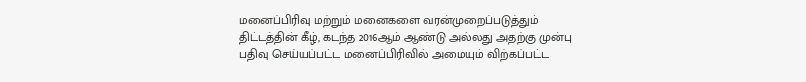மனைப்பிரிவு மற்றும் மனைகளை வரன்முறைப்படுத்தும் திட்டத்தின் கீழ், கடந்த 2016ஆம் ஆண்டு அல்லது அதற்கு முன்பு பதிவு செய்யப்பட்ட மனைப்பிரிவில் அமையும் விற்கப்பட்ட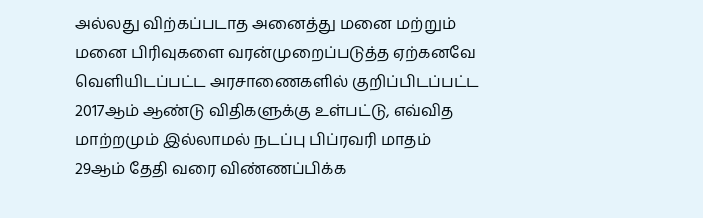அல்லது விற்கப்படாத அனைத்து மனை மற்றும் மனை பிரிவுகளை வரன்முறைப்படுத்த ஏற்கனவே வெளியிடப்பட்ட அரசாணைகளில் குறிப்பிடப்பட்ட 2017ஆம் ஆண்டு விதிகளுக்கு உள்பட்டு, எவ்வித மாற்றமும் இல்லாமல் நடப்பு பிப்ரவரி மாதம் 29ஆம் தேதி வரை விண்ணப்பிக்க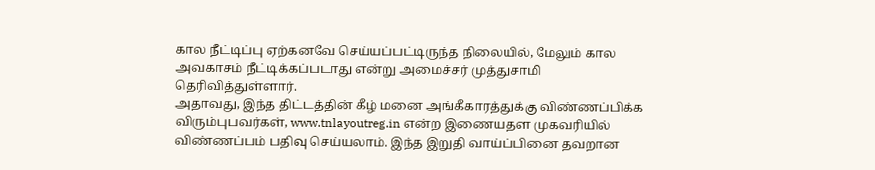கால நீட்டிப்பு ஏற்கனவே செய்யப்பட்டிருந்த நிலையில், மேலும் கால அவகாசம் நீட்டிக்கப்படாது என்று அமைச்சர் முத்துசாமி தெரிவித்துள்ளார்.
அதாவது, இந்த திட்டத்தின் கீழ் மனை அங்கீகாரத்துக்கு விண்ணப்பிக்க விரும்புபவர்கள், www.tnlayoutreg.in என்ற இணையதள முகவரியில் விண்ணப்பம் பதிவு செய்யலாம். இந்த இறுதி வாய்ப்பினை தவறான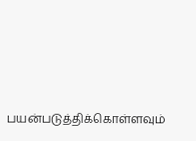பயன்படுத்திக்கொள்ளவும்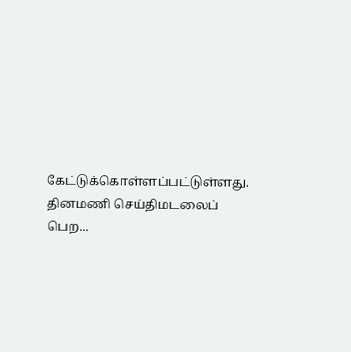கேட்டுக்கொள்ளப்பட்டுள்ளது.
தினமணி செய்திமடலைப் பெற...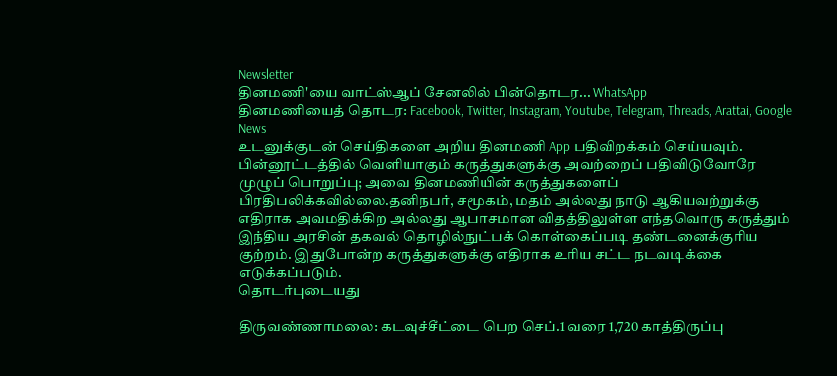Newsletter
தினமணி'யை வாட்ஸ்ஆப் சேனலில் பின்தொடர... WhatsApp
தினமணியைத் தொடர: Facebook, Twitter, Instagram, Youtube, Telegram, Threads, Arattai, Google News
உடனுக்குடன் செய்திகளை அறிய தினமணி App பதிவிறக்கம் செய்யவும்.
பின்னூட்டத்தில் வெளியாகும் கருத்துகளுக்கு அவற்றைப் பதிவிடுவோரே முழுப் பொறுப்பு; அவை தினமணியின் கருத்துகளைப் பிரதிபலிக்கவில்லை.தனிநபர், சமூகம், மதம் அல்லது நாடு ஆகியவற்றுக்கு எதிராக அவமதிக்கிற அல்லது ஆபாசமான விதத்திலுள்ள எந்தவொரு கருத்தும் இந்திய அரசின் தகவல் தொழில்நுட்பக் கொள்கைப்படி தண்டனைக்குரிய குற்றம். இதுபோன்ற கருத்துகளுக்கு எதிராக உரிய சட்ட நடவடிக்கை எடுக்கப்படும்.
தொடர்புடையது

திருவண்ணாமலை: கடவுச்சீட்டை பெற செப்.1 வரை 1,720 காத்திருப்பு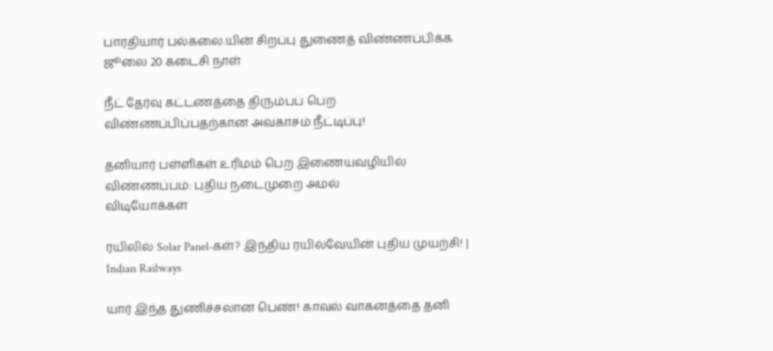பாரதியார் பல்கலை.யின் சிறப்பு துணைத் விண்ணப்பிக்க ஜூலை 20 கடைசி நாள்

நீட் தேர்வு கட்டணத்தை திரும்பப் பெற விண்ணப்பிப்பதற்கான அவகாசம் நீட்டிப்பு!

தனியார் பள்ளிகள் உரிமம் பெற இணையவழியில் விண்ணப்பம்: புதிய நடைமுறை அமல்
விடியோக்கள்

ரயிலில் Solar Panel-கள்? இந்திய ரயில்வேயின் புதிய முயற்சி! | Indian Railways

யார் இந்த துணிச்சலான பெண்! காவல் வாகனத்தை தனி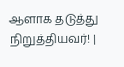ஆளாக தடுத்து நிறுத்தியவர்! |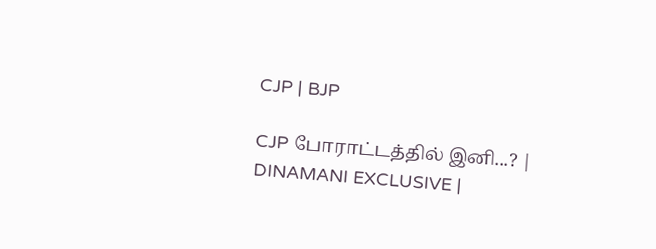CJP | BJP

CJP போராட்டத்தில் இனி...? | DINAMANI EXCLUSIVE |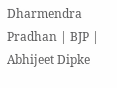Dharmendra Pradhan | BJP | Abhijeet Dipke